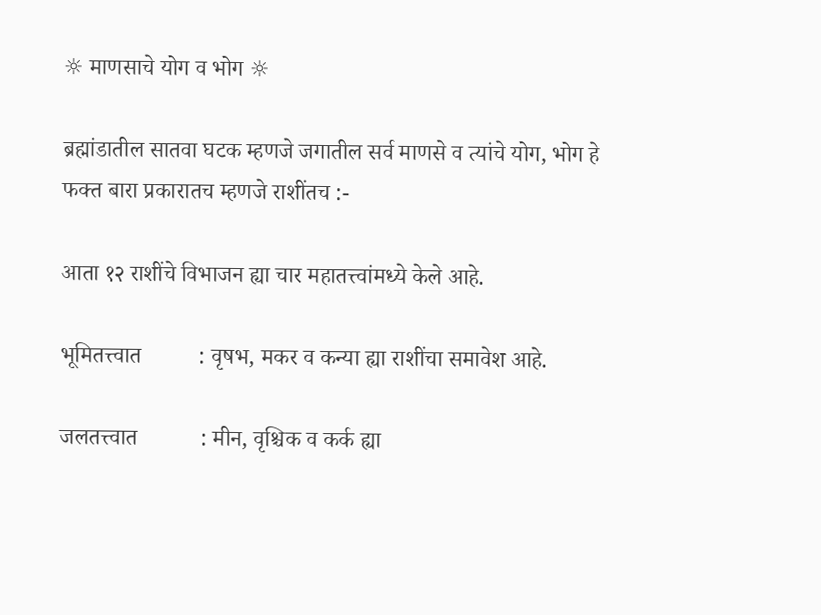☼ माणसाचे योग व भोग ☼

ब्रह्मांडातील सातवा घटक म्हणजे जगातील सर्व माणसे व त्यांचे योग, भोग हे फक्त बारा प्रकारातच म्हणजे राशींतच :-

आता १२ राशींचे विभाजन ह्या चार महातत्त्वांमध्ये केले आहे.

भूमितत्त्वात          : वृषभ, मकर व कन्या ह्या राशींचा समावेश आहे.

जलतत्त्वात           : मीन, वृश्चिक व कर्क ह्या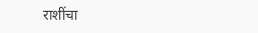राशींचा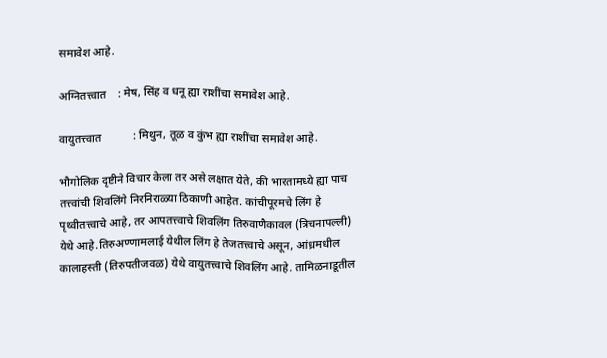समावेश आहे.

अग्नितत्त्वात    : मेष, सिंह व धनू ह्या राशींचा समावेश आहे.

वायुतत्त्वात           : मिथुन, तूळ व कुंभ ह्या राशींचा समावेश आहे.

भौगोलिक दृष्टीने विचार केला तर असे लक्षात येते, की भारतामध्ये ह्या पाच तत्त्वांची शिवलिंगे निरनिराळ्या ठिकाणी आहेत. कांचीपूरमचे लिंग हे पृथ्वीतत्त्वाचे आहे, तर आपतत्त्वाचे शिवलिंग तिरुवाणैकावल (त्रिचनापल्ली) येथे आहे.तिरुअण्णामलाई येथील लिंग हे तेजतत्त्वाचे असून, आंध्रमधील कालाहस्ती (तिरुपतीजवळ) येथे वायुतत्त्वाचे शिवलिंग आहे. तामिळनाडूतील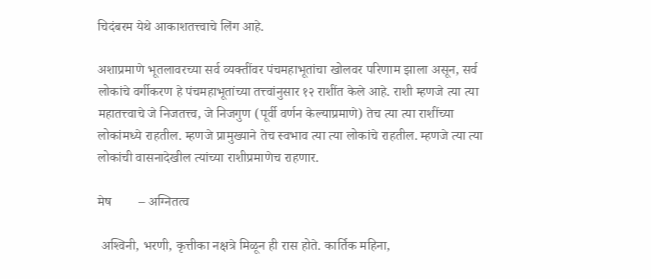चिदंबरम येथे आकाशतत्त्वाचे लिंग आहे.

अशाप्रमाणे भूतलावरच्या सर्व व्यक्तींवर पंचमहाभूतांचा खोलवर परिणाम झाला असून, सर्व लोकांचे वर्गीकरण हे पंचमहाभूतांच्या तत्त्वांनुसार १२ राशींत केले आहे. राशी म्हणजे त्या त्या महातत्त्वाचे जे निजतत्त्व, जे निजगुण (पूर्वी वर्णन केल्याप्रमाणे) तेच त्या त्या राशींच्या लोकांमध्ये राहतील. म्हणजे प्रामुख्याने तेच स्वभाव त्या त्या लोकांचे राहतील. म्हणजे त्या त्या लोकांची वासनादेखील त्यांच्या राशीप्रमाणेच राहणार.

मेष        – अग्नितत्व

 अश्‍विनी, भरणी, कृत्तीका नक्षत्रे मिळून ही रास होते. कार्तिक महिना,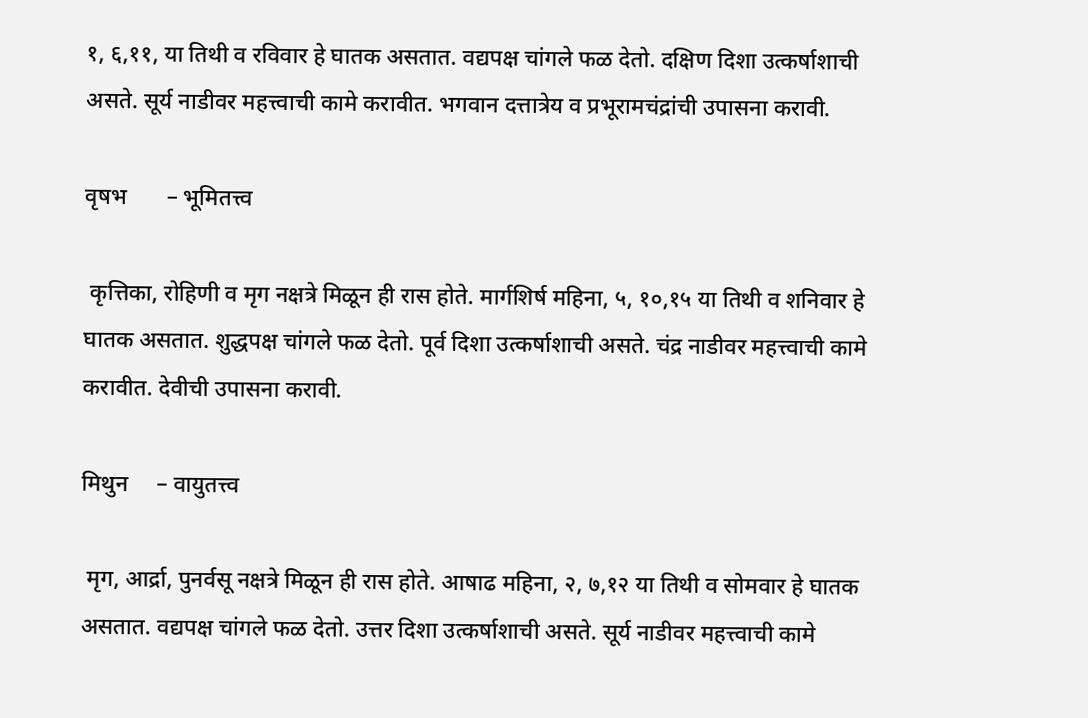१, ६,११, या तिथी व रविवार हे घातक असतात. वद्यपक्ष चांगले फळ देतो. दक्षिण दिशा उत्कर्षाशाची असते. सूर्य नाडीवर महत्त्वाची कामे करावीत. भगवान दत्तात्रेय व प्रभूरामचंद्रांची उपासना करावी.

वृषभ       – भूमितत्त्व

 कृत्तिका, रोहिणी व मृग नक्षत्रे मिळून ही रास होते. मार्गशिर्ष महिना, ५, १०,१५ या तिथी व शनिवार हे घातक असतात. शुद्धपक्ष चांगले फळ देतो. पूर्व दिशा उत्कर्षाशाची असते. चंद्र नाडीवर महत्त्वाची कामे करावीत. देवीची उपासना करावी.

मिथुन     – वायुतत्त्व

 मृग, आर्द्रा, पुनर्वसू नक्षत्रे मिळून ही रास होते. आषाढ महिना, २, ७,१२ या तिथी व सोमवार हे घातक असतात. वद्यपक्ष चांगले फळ देतो. उत्तर दिशा उत्कर्षाशाची असते. सूर्य नाडीवर महत्त्वाची कामे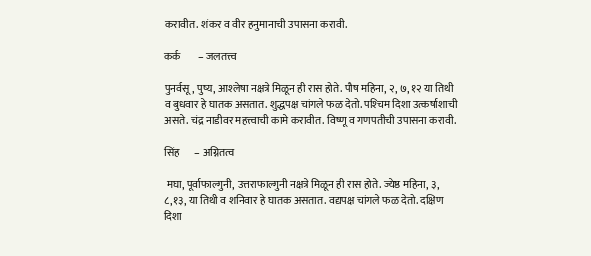करावीत. शंकर व वीर हनुमानाची उपासना करावी.

कर्क        – जलतत्त्व

पुनर्वसू, पुष्य, आश्‍लेषा नक्षत्रे मिळून ही रास होते. पौष महिना, २, ७, १२ या तिथी व बुधवार हे घातक असतात. शुद्धपक्ष चांगले फळ देतो. पश्‍चिम दिशा उत्कर्षाशाची असते. चंद्र नाडीवर महत्त्वाची कामे करावीत. विष्णू व गणपतीची उपासना करावी.

सिंह       – अग्नितत्व

 मघा, पूर्वाफाल्गुनी, उत्तराफाल्गुनी नक्षत्रे मिळून ही रास होते. ज्येष्ठ महिना, ३, ८,१३, या तिथी व शनिवार हे घातक असतात. वद्यपक्ष चांगले फळ देतो. दक्षिण दिशा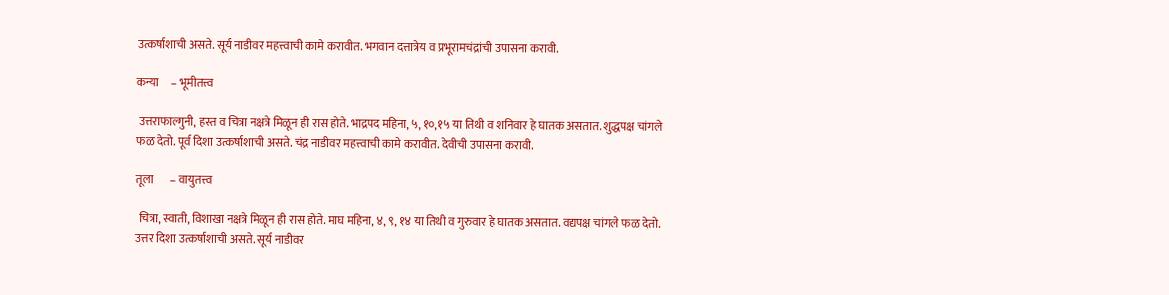उत्कर्षाशाची असते. सूर्य नाडीवर महत्त्वाची कामे करावीत. भगवान दत्तात्रेय व प्रभूरामचंद्रांची उपासना करावी.

कन्या     – भूमीतत्त्व

 उत्तराफाल्गुनी, हस्त व चित्रा नक्षत्रे मिळून ही रास होते. भाद्रपद महिना, ५, १०,१५ या तिथी व शनिवार हे घातक असतात. शुद्धपक्ष चांगले फळ देतो. पूर्व दिशा उत्कर्षाशाची असते. चंद्र नाडीवर महत्त्वाची कामे करावीत. देवीची उपासना करावी.

तूला       – वायुतत्त्व

 चित्रा, स्वाती, विशाखा नक्षत्रे मिळून ही रास होते. माघ महिना, ४, ९, १४ या तिथी व गुरुवार हे घातक असतात. वद्यपक्ष चांगले फळ देतो. उत्तर दिशा उत्कर्षाशाची असते. सूर्य नाडीवर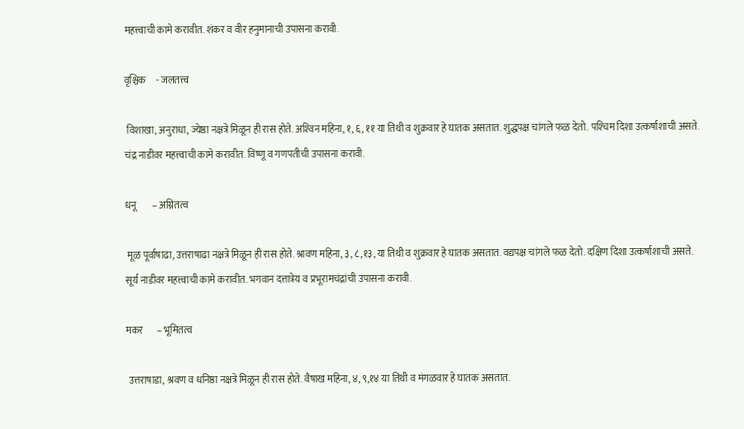महत्त्वाची कामे करावीत. शंकर व वीर हनुमानाची उपासना करावी.

वृश्चिक     - जलतत्त्व

 विशाखा, अनुराधा, ज्येष्ठा नक्षत्रे मिळून ही रास होते. अश्‍विन महिना, १, ६, ११ या तिथी व शुक्रवार हे घातक असतात. शुद्धपक्ष चांगले फळ देतो. पश्‍चिम दिशा उत्कर्षाशाची असते. चंद्र नाडीवर महत्त्वाची कामे करावीत. विष्णू व गणपतीची उपासना करावी.

धनू        – अग्नितत्व

 मूळ पूर्वाषाढा, उत्तराषाढा नक्षत्रे मिळून ही रास होते. श्रावण महिना, ३, ८,१३, या तिथी व शुक्रवार हे घातक असतात. वद्यपक्ष चांगले फळ देतो. दक्षिण दिशा उत्कर्षाशाची असते. सूर्य नाडीवर महत्त्वाची कामे करावीत. भगवान दत्तात्रेय व प्रभूरामचंद्रांची उपासना करावी.

मकर       – भूमितत्व

 उत्तराषाडा, श्रवण व धनिष्ठा नक्षत्रे मिळून ही रास होते. वैषाख महिना, ४, ९,१४ या तिथी व मंगळवार हे घातक असतात.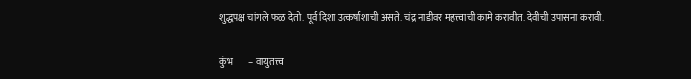शुद्धपक्ष चांगले फळ देतो. पूर्व दिशा उत्कर्षाशाची असते. चंद्र नाडीवर महत्त्वाची कामे करावीत. देवीची उपासना करावी.

कुंभ        – वायुतत्त्व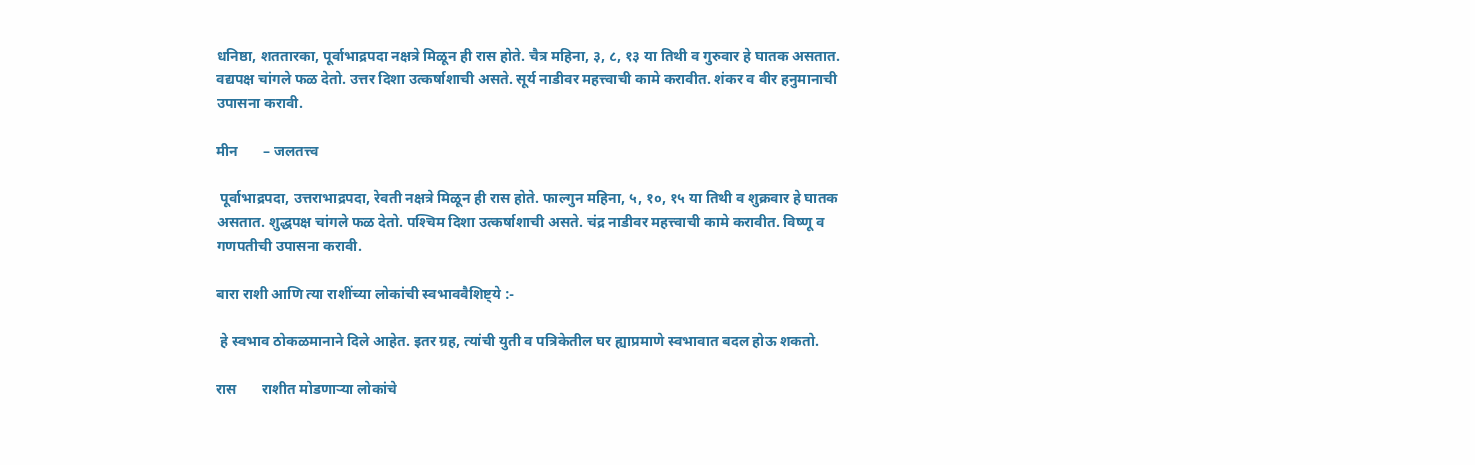धनिष्ठा, शततारका, पूर्वाभाद्रपदा नक्षत्रे मिळून ही रास होते. चैत्र महिना, ३, ८, १३ या तिथी व गुरुवार हे घातक असतात. वद्यपक्ष चांगले फळ देतो. उत्तर दिशा उत्कर्षाशाची असते. सूर्य नाडीवर महत्त्वाची कामे करावीत. शंकर व वीर हनुमानाची उपासना करावी.

मीन       – जलतत्त्व

 पूर्वाभाद्रपदा, उत्तराभाद्रपदा, रेवती नक्षत्रे मिळून ही रास होते. फाल्गुन महिना, ५, १०, १५ या तिथी व शुक्रवार हे घातक असतात. शुद्धपक्ष चांगले फळ देतो. पश्‍चिम दिशा उत्कर्षाशाची असते. चंद्र नाडीवर महत्त्वाची कामे करावीत. विष्णू व गणपतीची उपासना करावी.

बारा राशी आणि त्या राशींच्या लोकांची स्वभाववैशिष्ट्ये :-

 हे स्वभाव ठोकळमानाने दिले आहेत. इतर ग्रह, त्यांची युती व पत्रिकेतील घर ह्याप्रमाणे स्वभावात बदल होऊ शकतो.

रास       राशीत मोडणार्‍या लोकांचे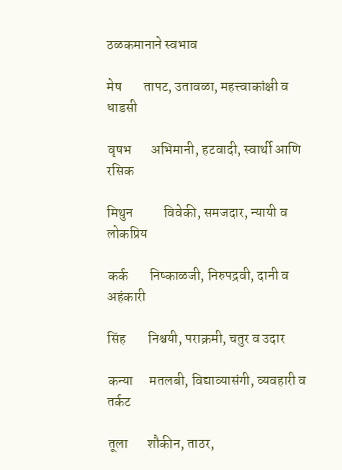ठळकमानाने स्वभाव

मेष        तापट, उतावळा, महत्त्वाकांक्षी व धाडसी

वृषभ       अभिमानी, हटवादी, स्वार्थी आणि रसिक

मिथुन           विवेकी, समजदार, न्यायी व लोकप्रिय

कर्क        निष्काळजी, निरुपद्रवी, दानी व अहंकारी

सिंह        निश्चयी, पराक्रमी, चतुर व उदार

कन्या      मतलबी, विद्याव्यासंगी, व्यवहारी व तर्कट

तूला       शौकीन, ताठर,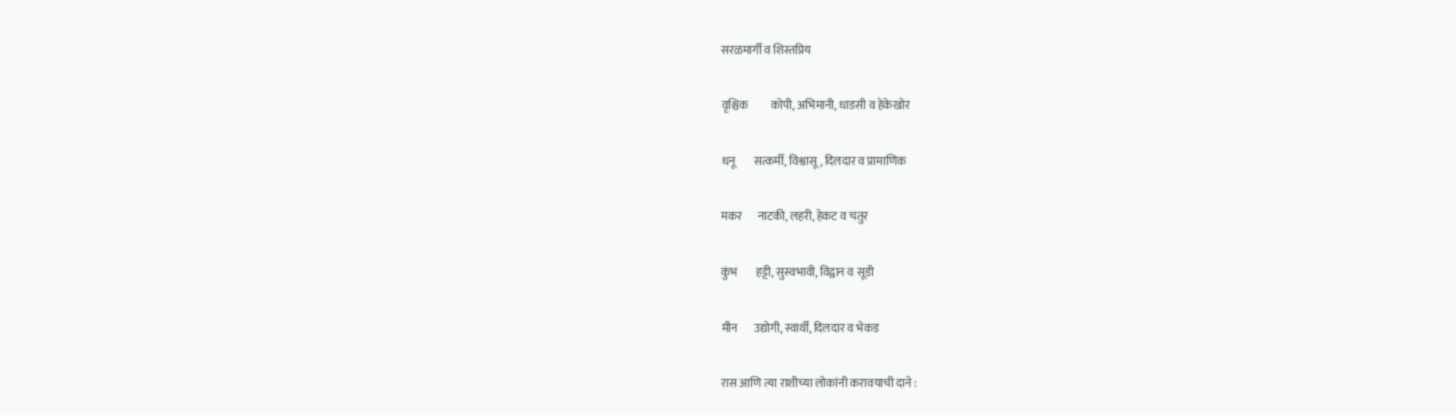सरळमार्गी व शिस्तप्रिय

वृश्चिक          कोपी, अभिमानी, धाडसी व हेकेखोर

धनू        सत्कर्मी, विश्वासू, दिलदार व प्रामाणिक

मकर       नाटकी, लहरी, हेकट व चतुर

कुंभ        हट्टी, सुस्वभावी, विद्वान व सूडी

मीन       उद्योगी, स्वार्थी, दिलदार व भेकड

रास आणि त्या राशीच्या लोकांनी करावयाची दाने :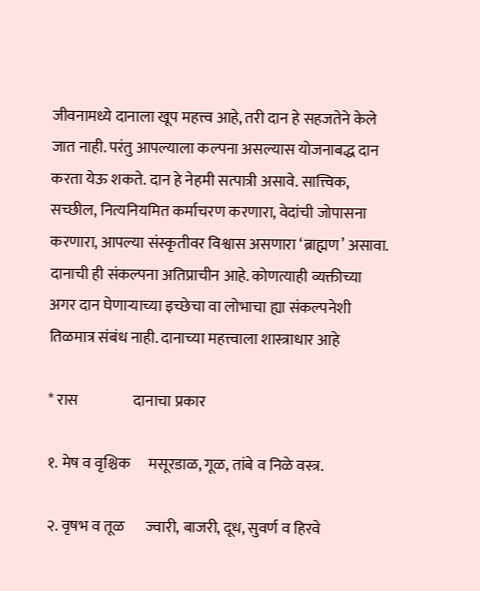जीवनामध्ये दानाला खूप महत्त्व आहे, तरी दान हे सहजतेने केले जात नाही. परंतु आपल्याला कल्पना असल्यास योजनाबद्ध दान करता येऊ शकते. दान हे नेहमी सत्पात्री असावे. सात्त्विक, सच्छील, नित्यनियमित कर्माचरण करणारा, वेदांची जोपासना करणारा, आपल्या संस्कृतीवर विश्वास असणारा ‘ब्राह्मण’ असावा. दानाची ही संकल्पना अतिप्राचीन आहे. कोणत्याही व्यक्तीच्या अगर दान घेणार्‍याच्या इच्छेचा वा लोभाचा ह्या संकल्पनेशी तिळमात्र संबंध नाही. दानाच्या महत्त्वाला शास्त्राधार आहे

* रास                  दानाचा प्रकार

१. मेष व वृश्चिक      मसूरडाळ, गूळ, तांबे व निळे वस्त्र.

२. वृषभ व तूळ       ज्वारी, बाजरी, दूध, सुवर्ण व हिरवे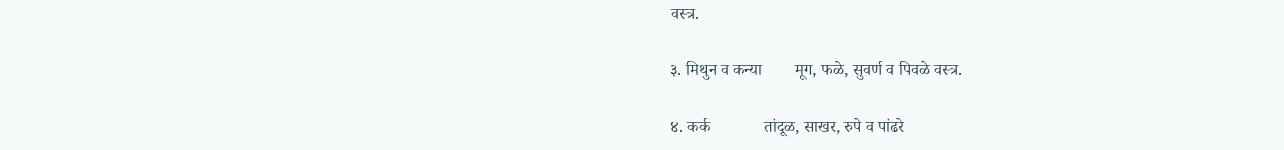वस्त्र.

३. मिथुन व कन्या        मूग, फळे, सुवर्ण व पिवळे वस्त्र.

४. कर्क             तांदूळ, साखर, रुपे व पांढरे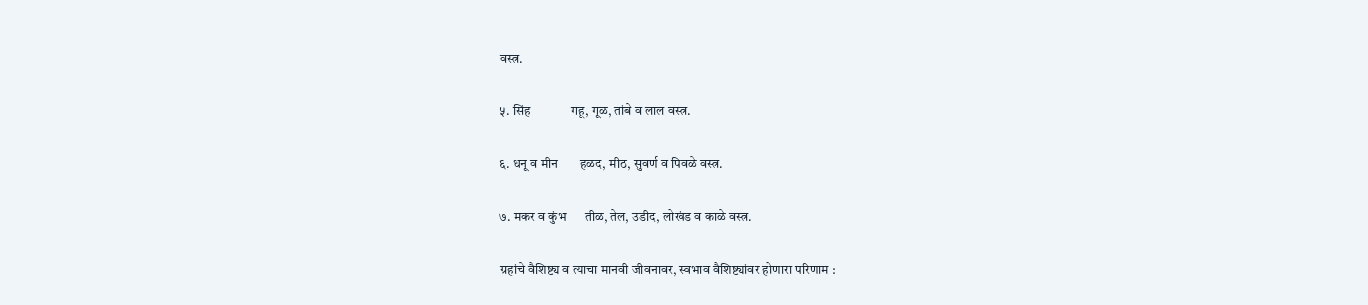वस्त्र.

५. सिंह             गहू, गूळ, तांबे व लाल वस्त्र.

६. धनू व मीन       हळद, मीठ, सुवर्ण व पिवळे वस्त्र.

७. मकर व कुंभ      तीळ, तेल, उडीद, लोखंड व काळे वस्त्र.

ग्रहांचे वैशिष्ट्य व त्याचा मानवी जीवनावर, स्वभाव वैशिष्ट्यांवर होणारा परिणाम :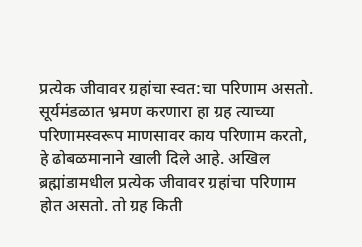प्रत्येक जीवावर ग्रहांचा स्वत:चा परिणाम असतो. सूर्यमंडळात भ्रमण करणारा हा ग्रह त्याच्या परिणामस्वरूप माणसावर काय परिणाम करतो, हे ढोबळमानाने खाली दिले आहे. अखिल ब्रह्मांडामधील प्रत्येक जीवावर ग्रहांचा परिणाम होत असतो. तो ग्रह किती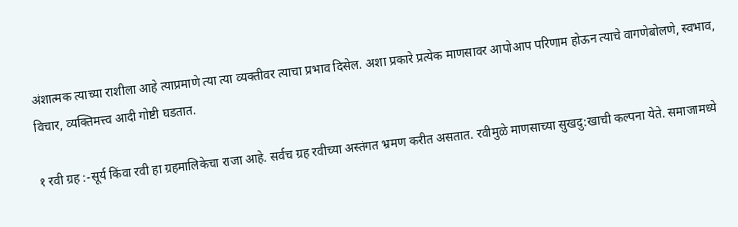अंशात्मक त्याच्या राशीला आहे त्याप्रमाणे त्या त्या व्यक्तीवर त्याचा प्रभाव दिसेल. अशा प्रकारे प्रत्येक माणसावर आपोआप परिणाम होऊन त्याचे वागणेबोलणे, स्वभाव, विचार, व्यक्तिमत्त्व आदी गोष्टी घडतात.

१ रवी ग्रह :-सूर्य किंवा रवी हा ग्रहमालिकेचा राजा आहे. सर्वच ग्रह रवीच्या अस्तंगत भ्रमण करीत असतात. रवीमुळे माणसाच्या सुखदु:खाची कल्पना येते. समाजामध्ये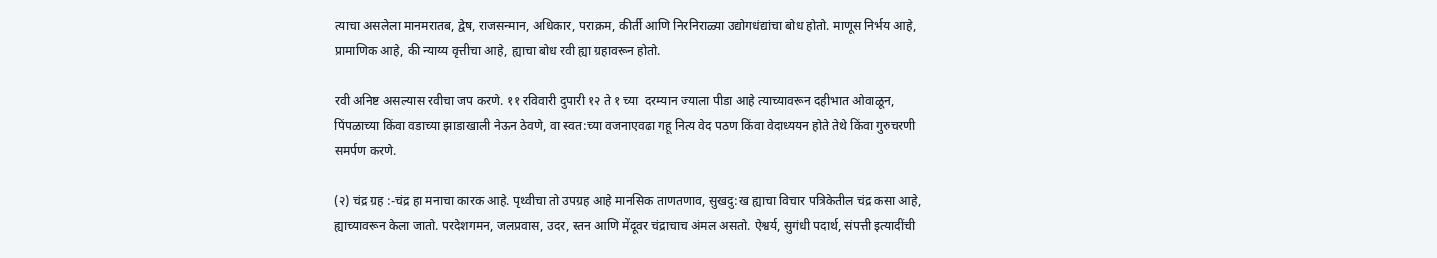त्याचा असलेला मानमरातब, द्वेष, राजसन्मान, अधिकार, पराक्रम, कीर्ती आणि निरनिराळ्या उद्योगधंद्यांचा बोध होतो. माणूस निर्भय आहे, प्रामाणिक आहे, की न्याय्य वृत्तीचा आहे, ह्याचा बोध रवी ह्या ग्रहावरून होतो.

रवी अनिष्ट असल्यास रवीचा जप करणे. ११ रविवारी दुपारी १२ ते १ च्या  दरम्यान ज्याला पीडा आहे त्याच्यावरून दहीभात ओवाळून, पिंपळाच्या किंवा वडाच्या झाडाखाली नेऊन ठेवणे, वा स्वत:च्या वजनाएवढा गहू नित्य वेद पठण किंवा वेदाध्ययन होते तेथे किंवा गुरुचरणी समर्पण करणे.

(२) चंद्र ग्रह :-चंद्र हा मनाचा कारक आहे. पृथ्वीचा तो उपग्रह आहे मानसिक ताणतणाव, सुखदु:ख ह्याचा विचार पत्रिकेतील चंद्र कसा आहे, ह्याच्यावरून केला जातो. परदेशगमन, जलप्रवास, उदर, स्तन आणि मेंदूवर चंद्राचाच अंमल असतो. ऐश्वर्य, सुगंधी पदार्थ, संपत्ती इत्यादींची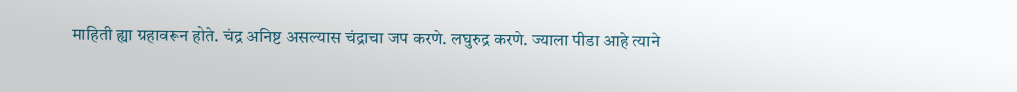माहिती ह्या ग्रहावरून होते. चंद्र अनिष्ट असल्यास चंद्राचा जप करणे. लघुरुद्र करणे. ज्याला पीडा आहे त्याने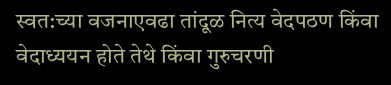स्वत:च्या वजनाएवढा तांदूळ नित्य वेदपठण किंवा वेदाध्ययन होते तेथे किंवा गुरुचरणी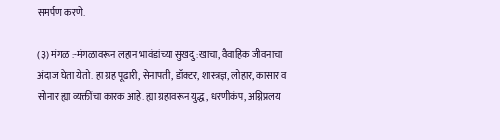समर्पण करणे.

(३) मंगळ :-मंगळावरून लहान भावंडांच्या सुखदु:खाचा, वैवाहिक जीवनाचा अंदाज घेता येतो. हा ग्रह पूढारी, सेनापती, डॉक्टर, शास्त्रज्ञ, लोहार, कासार व सोनार ह्या व्यक्तींचा कारक आहे. ह्या ग्रहावरून युद्ध, धरणीकंप, अग्निप्रलय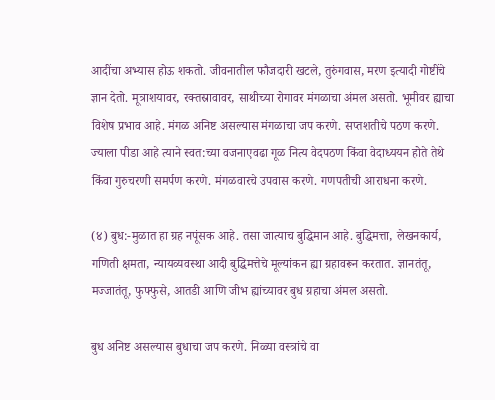आदींचा अभ्यास होऊ शकतो. जीवनातील फौजदारी खटले, तुरुंगवास, मरण इत्यादी गोष्टींचे ज्ञान देतो. मूत्राशयावर, रक्तस्रावावर, साथीच्या रोगावर मंगळाचा अंमल असतो. भूमीवर ह्याचा विशेष प्रभाव आहे. मंगळ अनिष्ट असल्यास मंगळाचा जप करणे. सप्तशतीचे पठण करणे. ज्याला पीडा आहे त्याने स्वत:च्या वजनाएवढा गूळ नित्य वेदपठण किंवा वेदाध्ययन होते तेथे किंवा गुरुचरणी समर्पण करणे. मंगळवारचे उपवास करणे. गणपतीची आराधना करणे.

(४) बुध:-मुळात हा ग्रह नपूंसक आहे. तसा जात्याच बुद्धिमान आहे. बुद्धिमत्ता, लेखनकार्य, गणिती क्षमता, न्यायव्यवस्था आदी बुद्धिमत्तेचे मूल्यांकन ह्या ग्रहावरून करतात. ज्ञानतंतू, मज्जातंतू, फुफ्फुसे, आतडी आणि जीभ ह्यांच्यावर बुध ग्रहाचा अंमल असतो.

बुध अनिष्ट असल्यास बुधाचा जप करणे. निळ्या वस्त्रांचे वा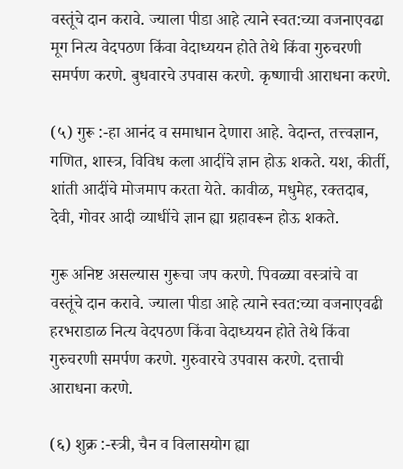वस्तूंचे दान करावे. ज्याला पीडा आहे त्याने स्वत:च्या वजनाएवढा मूग नित्य वेदपठण किंवा वेदाध्ययन होते तेथे किंवा गुरुचरणी समर्पण करणे. बुधवारचे उपवास करणे. कृष्णाची आराधना करणे.

(५) गुरू :-हा आनंद व समाधान देणारा आहे. वेदान्त, तत्त्वज्ञान, गणित, शास्त्र, विविध कला आदींचे ज्ञान होऊ शकते. यश, कीर्ती, शांती आदींचे मोजमाप करता येते. कावीळ, मधुमेह, रक्तदाब, देवी, गोवर आदी व्याधींचे ज्ञान ह्या ग्रहावरून होऊ शकते.

गुरू अनिष्ट असल्यास गुरूचा जप करणे. पिवळ्या वस्त्रांचे वा वस्तूंचे दान करावे. ज्याला पीडा आहे त्याने स्वत:च्या वजनाएवढी हरभराडाळ नित्य वेदपठण किंवा वेदाध्ययन होते तेथे किंवा गुरुचरणी समर्पण करणे. गुरुवारचे उपवास करणे. दत्ताची आराधना करणे.

(६) शुक्र :-स्त्री, चैन व विलासयोग ह्या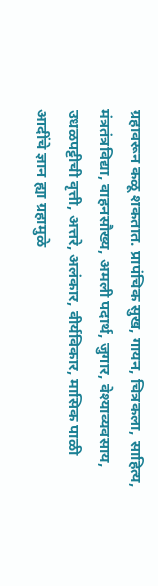ग्रहावरून कळू शकतात. प्रापंचिक सुख, गायन, चित्रकला, साहित्य, मंत्रतंत्रविद्या, वाहनसौख्य, अमली पदार्थ, जुगार, वेश्याव्यवसाय, उधळपट्टीची वृत्ती, अत्तरे, अलंकार, वीर्यविकार, मासिक पाळी आदींचे ज्ञान ह्या ग्रहामुळे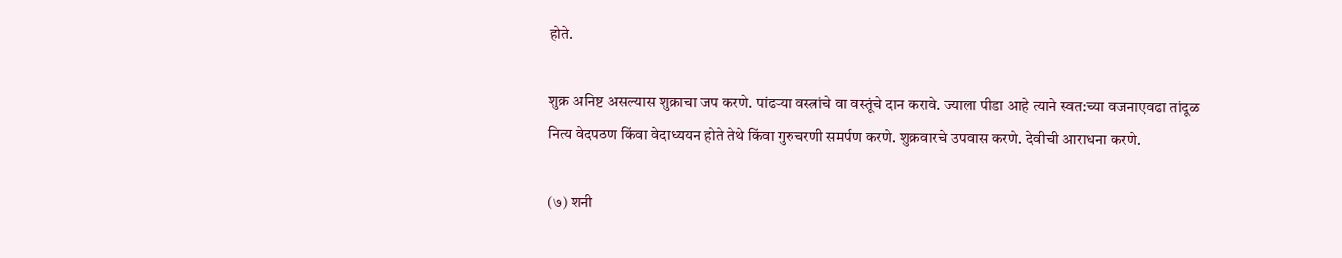होते.

शुक्र अनिष्ट असल्यास शुक्राचा जप करणे. पांढर्‍या वस्त्रांचे वा वस्तूंचे दान करावे. ज्याला पीडा आहे त्याने स्वत:च्या वजनाएवढा तांदूळ नित्य वेदपठण किंवा वेदाध्ययन होते तेथे किंवा गुरुचरणी समर्पण करणे. शुक्रवारचे उपवास करणे. देवीची आराधना करणे.

(७) शनी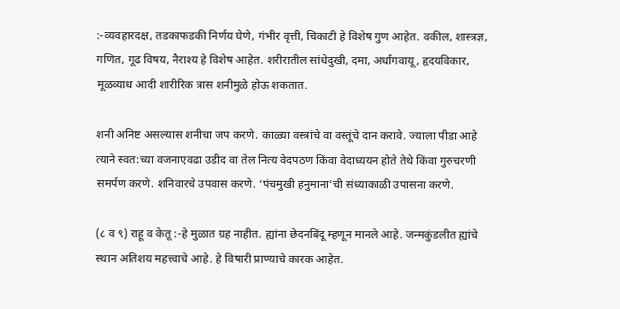:-व्यवहारदक्ष, तडकाफडकी निर्णय घेणे, गंभीर वृत्ती, चिकाटी हे विशेष गुण आहेत. वकील, शास्त्रज्ञ, गणित, गूढ विषय, नैराश्य हे विशेष आहेत. शरीरातील सांधेदुखी, दमा, अर्धांगवायू, हृदयविकार, मूळव्याध आदी शारीरिक त्रास शनीमुळे होऊ शकतात.

शनी अनिष्ट असल्यास शनीचा जप करणे. काळ्या वस्त्रांचे वा वस्तूंचे दान करावे. ज्याला पीडा आहे त्याने स्वत:च्या वजनाएवढा उडीद वा तेल नित्य वेदपठण किंवा वेदाध्ययन होते तेथे किंवा गुरुचरणी समर्पण करणे. शनिवारचे उपवास करणे. ‘पंचमुखी हनुमाना’ची संध्याकाळी उपासना करणे.

(८ व ९) राहू व केतू :-हे मुळात ग्रह नाहीत. ह्यांना छेदनबिंदू म्हणून मानले आहे. जन्मकुंडलीत ह्यांचे स्थान अतिशय महत्त्वाचे आहे. हे विषारी प्राण्याचे कारक आहेत.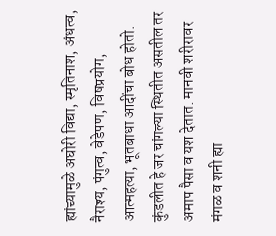ह्यांच्यामुळे अघोरी विद्या, स्मृतिनाश, अंधत्व, नैराश्य, पंगुत्व, वेडेपण, विषप्रयोग, आत्महत्या, भूतबाधा आदींचा बोध होतो. कुंडलीत हे जर चांगल्या स्थितीत असतील तर अमाप पैसा व यश देतात. मानवी शरीरावर मंगळ व शनी ह्या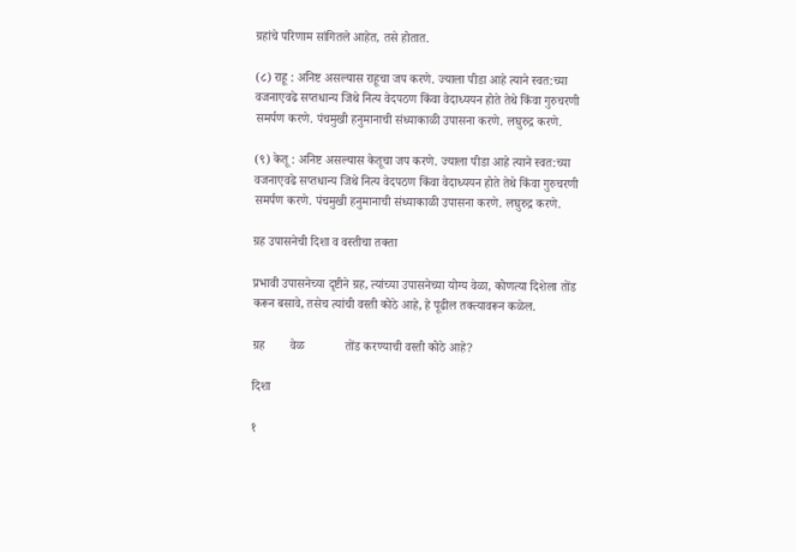ग्रहांचे परिणाम सांगितले आहेत, तसे होतात.

(८) राहू : अनिष्ट असल्यास राहूचा जप करणे. ज्याला पीडा आहे त्याने स्वत:च्या वजनाएवढे सप्तधान्य जिथे नित्य वेदपठण किंवा वेदाध्ययन होते तेथे किंवा गुरुचरणी समर्पण करणे. पंचमुखी हनुमानाची संध्याकाळी उपासना करणे. लघुरुद्र करणे.

(९) केतू : अनिष्ट असल्यास केतूचा जप करणे. ज्याला पीडा आहे त्याने स्वत:च्या वजनाएवढे सप्तधान्य जिथे नित्य वेदपठण किंवा वेदाध्ययन होते तेथे किंवा गुरुचरणी समर्पण करणे. पंचमुखी हनुमानाची संध्याकाळी उपासना करणे. लघुरुद्र करणे.

ग्रह उपासनेची दिशा व वस्तीचा तक्ता

प्रभावी उपासनेच्या दृष्टीने ग्रह, त्यांच्या उपासनेच्या योग्य वेळा, कोणत्या दिशेला तोंड करून बसावे, तसेच त्यांची वस्ती कोठे आहे, हे पूढील तक्त्यावरून कळेल.

ग्रह        वेळ             तोंड करण्याची वस्ती कोठे आहे?

दिशा

१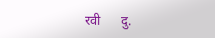रवी      दु.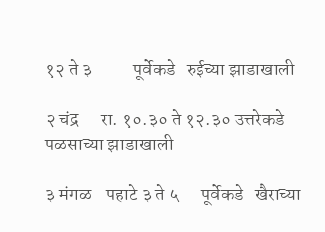१२ ते ३           पूर्वेकडे   रुईच्या झाडाखाली

२ चंद्र      रा. १०.३० ते १२.३० उत्तरेकडे पळसाच्या झाडाखाली

३ मंगळ    पहाटे ३ ते ५      पूर्वेकडे   खैराच्या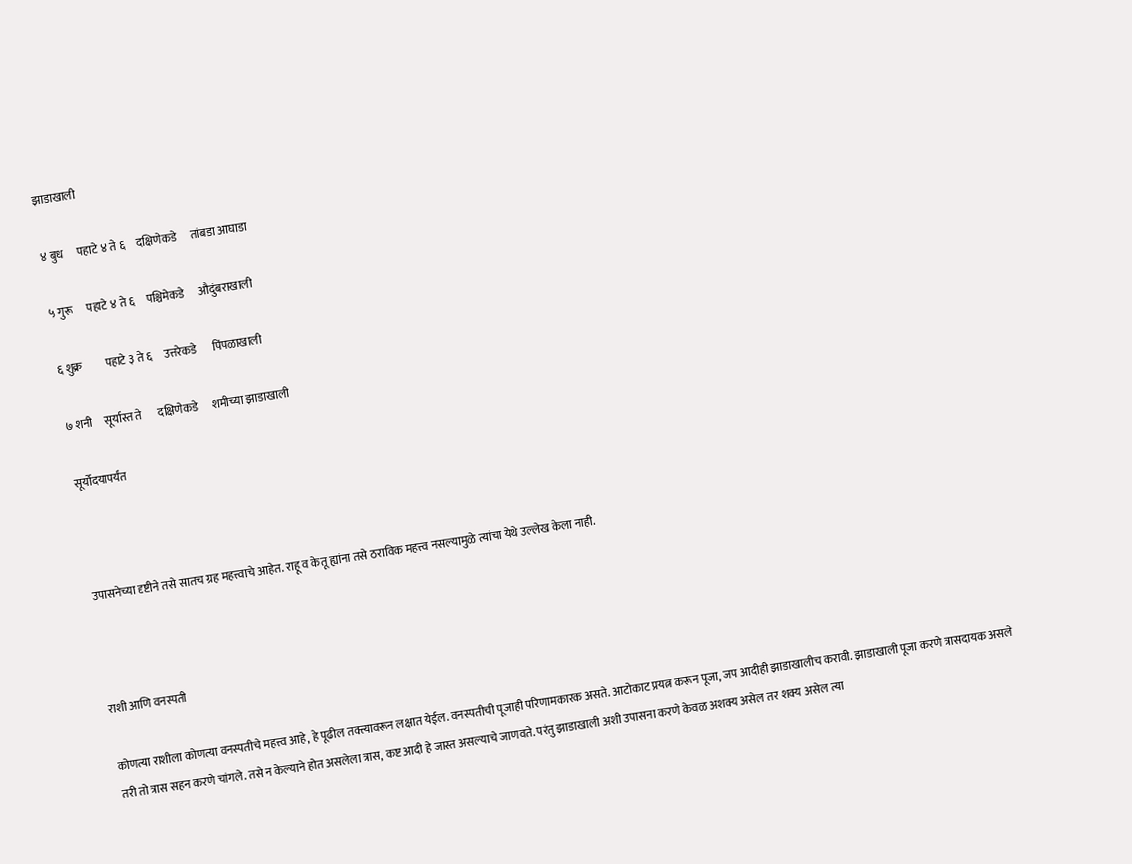झाडाखाली

४ बुध      पहाटे ४ ते ६     दक्षिणेकडे      तांबडा आघाडा

५ गुरू      पहाटे ४ ते ६     पश्चिमेकडे      औदुंबराखाली

६ शुक्र          पहाटे ३ ते ६     उत्तरेकडे       पिंपळाखाली

७ शनी     सूर्यास्त ते       दक्षिणेकडे      शमीच्या झाडाखाली

सूर्योदयापर्यंत



उपासनेच्या दृष्टीने तसे सातच ग्रह महत्त्वाचे आहेत. राहू व केतू ह्यांना तसे ठराविक महत्त्व नसल्यामुळे त्यांचा येथे उल्लेख केला नाही.



राशी आणि वनस्पती

कोणत्या राशीला कोणत्या वनस्पतीचे महत्त्व आहे, हे पूढील तक्त्यावरून लक्षात येईल. वनस्पतीची पूजाही परिणामकारक असते. आटोकाट प्रयत्न करून पूजा, जप आदीही झाडाखालीच करावी. झाडाखाली पूजा करणे त्रासदायक असले तरी तो त्रास सहन करणे चांगले. तसे न केल्याने होत असलेला त्रास, कष्ट आदी हे जास्त असल्याचे जाणवते. परंतु झाडाखाली अशी उपासना करणे केवळ अशक्य असेल तर शक्य असेल त्या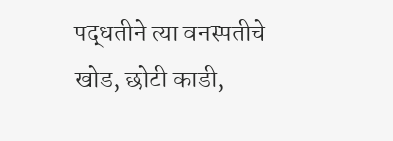पद्धतीने त्या वनस्पतीचे खोड, छोटी काडी,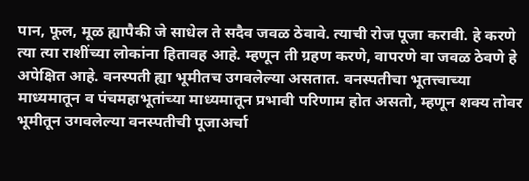पान, फूल, मूळ ह्यापैकी जे साधेल ते सदैव जवळ ठेवावे. त्याची रोज पूजा करावी. हे करणे त्या त्या राशींच्या लोकांना हितावह आहे. म्हणून ती ग्रहण करणे, वापरणे वा जवळ ठेवणे हे अपेक्षित आहे. वनस्पती ह्या भूमीतच उगवलेल्या असतात. वनस्पतीचा भूतत्त्वाच्या माध्यमातून व पंचमहाभूतांच्या माध्यमातून प्रभावी परिणाम होत असतो, म्हणून शक्य तोवर भूमीतून उगवलेल्या वनस्पतीची पूजाअर्चा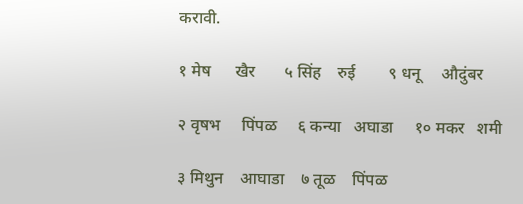करावी.

१ मेष      खैर       ५ सिंह    रुई        ९ धनू     औदुंबर

२ वृषभ     पिंपळ     ६ कन्या   अघाडा     १० मकर   शमी

३ मिथुन    आघाडा    ७ तूळ    पिंपळ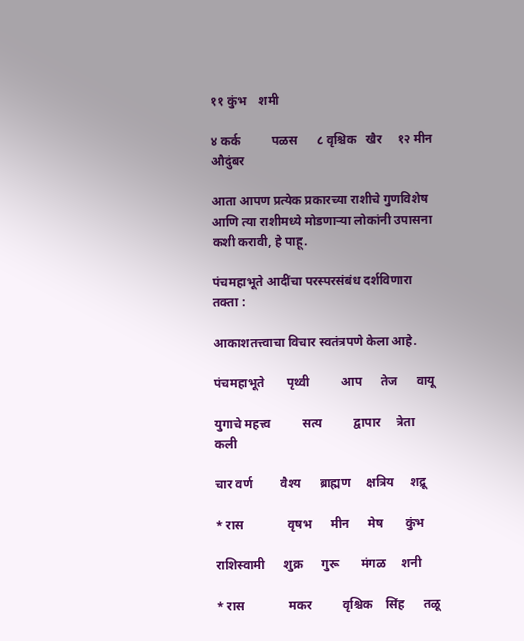११ कुंभ    शमी

४ कर्क          पळस      ८ वृश्चिक   खैर     १२ मीन   औदुंबर

आता आपण प्रत्येक प्रकारच्या राशीचे गुणविशेष आणि त्या राशीमध्ये मोडणार्‍या लोकांनी उपासना कशी करावी, हे पाहू.

पंचमहाभूते आदींचा परस्परसंबंध दर्शविणारा तक्ता :

आकाशतत्त्वाचा विचार स्वतंत्रपणे केला आहे.

पंचमहाभूते       पृथ्वी          आप      तेज      वायू

युगाचे महत्त्व          सत्य          द्वापार     त्रेता      कली

चार वर्ण         वैश्य      ब्राह्मण     क्षत्रिय     शद्रू

* रास              वृषभ      मीन      मेष       कुंभ

राशिस्वामी      शुक्र      गुरू       मंगळ     शनी

* रास              मकर          वृश्चिक    सिंह      तळू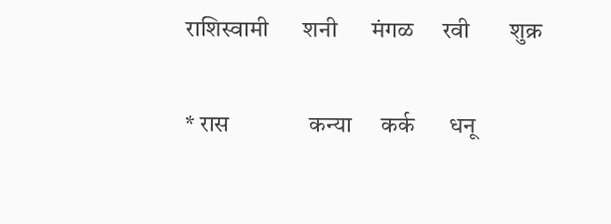राशिस्वामी      शनी      मंगळ     रवी       शुक्र

* रास              कन्या     कर्क      धनू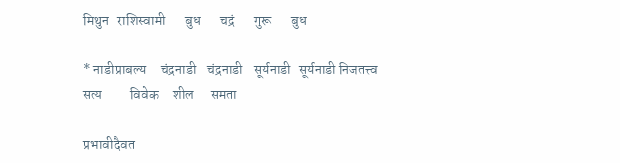मिथुन   राशिस्वामी       बुध       चद्रं       गुरू       बुध

* नाडीप्राबल्य     चंद्रनाडी    चंद्रनाडी    सूर्यनाडी   सूर्यनाडी निजतत्त्व         सत्य          विवेक     शील      समता

प्रभावीदैवत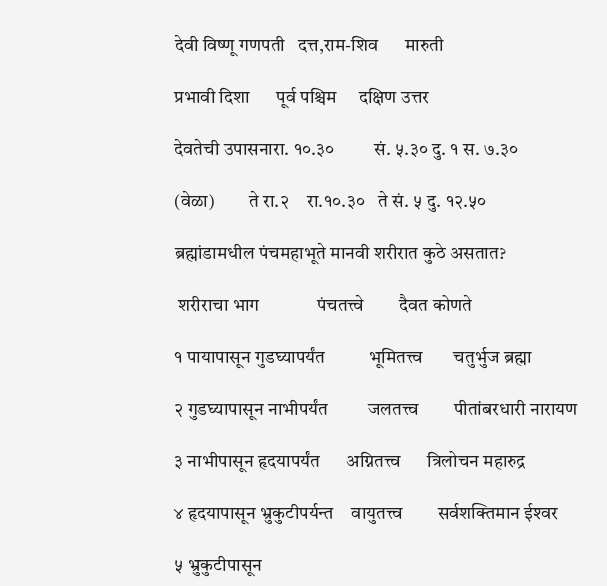देवी विष्णू गणपती   दत्त,राम-शिव      मारुती

प्रभावी दिशा      पूर्व पश्चिम     दक्षिण उत्तर

देवतेची उपासनारा. १०.३०         सं. ५.३० दु. १ स. ७.३०

(वेळा)         ते रा.२    रा.१०.३०   ते सं. ५ दु. १२.५०

ब्रह्मांडामधील पंचमहाभूते मानवी शरीरात कुठे असतात?

 शरीराचा भाग             पंचतत्त्वे        दैवत कोणते

१ पायापासून गुडघ्यापर्यंत          भूमितत्त्व       चतुर्भुज ब्रह्मा

२ गुडघ्यापासून नाभीपर्यंत         जलतत्त्व        पीतांबरधारी नारायण

३ नाभीपासून हृदयापर्यंत      अग्नितत्त्व      त्रिलोचन महारुद्र

४ हृदयापासून भ्रुकुटीपर्यन्त    वायुतत्त्व        सर्वशक्तिमान ईश्‍वर

५ भ्रुकुटीपासून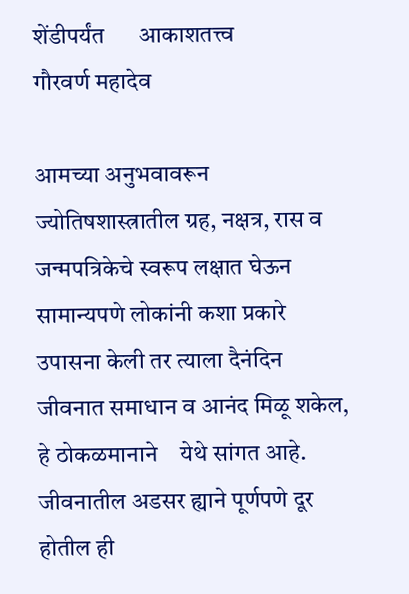शेंडीपर्यंत      आकाशतत्त्व          गौरवर्ण महादेव

आमच्या अनुभवावरून ज्योतिषशास्त्रातील ग्रह, नक्षत्र, रास व जन्मपत्रिकेचे स्वरूप लक्षात घेऊन सामान्यपणे लोकांनी कशा प्रकारे उपासना केली तर त्याला दैनंदिन जीवनात समाधान व आनंद मिळू शकेल, हे ठोकळमानाने    येथे सांगत आहे. जीवनातील अडसर ह्याने पूर्णपणे दूर होतील ही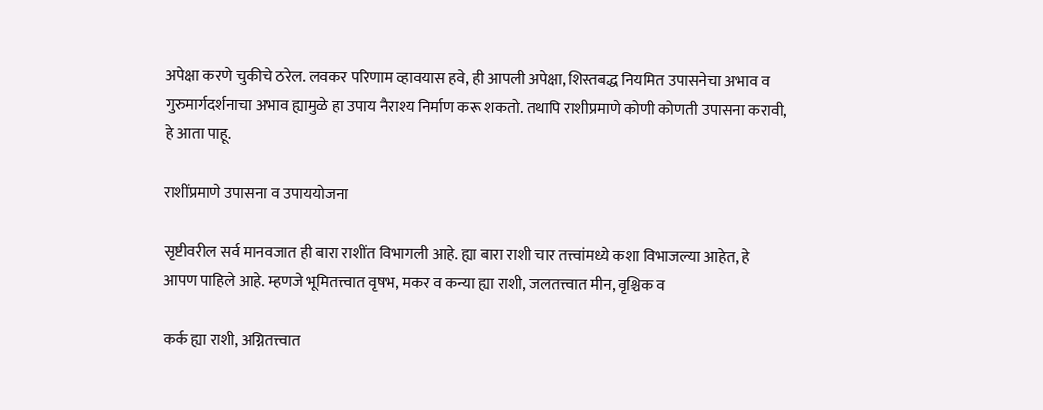अपेक्षा करणे चुकीचे ठरेल. लवकर परिणाम व्हावयास हवे, ही आपली अपेक्षा, शिस्तबद्ध नियमित उपासनेचा अभाव व गुरुमार्गदर्शनाचा अभाव ह्यामुळे हा उपाय नैराश्य निर्माण करू शकतो. तथापि राशीप्रमाणे कोणी कोणती उपासना करावी, हे आता पाहू.

राशींप्रमाणे उपासना व उपाययोजना

सृष्टीवरील सर्व मानवजात ही बारा राशींत विभागली आहे. ह्या बारा राशी चार तत्त्वांमध्ये कशा विभाजल्या आहेत, हे आपण पाहिले आहे. म्हणजे भूमितत्त्वात वृषभ, मकर व कन्या ह्या राशी, जलतत्त्वात मीन, वृश्चिक व

कर्क ह्या राशी, अग्नितत्त्वात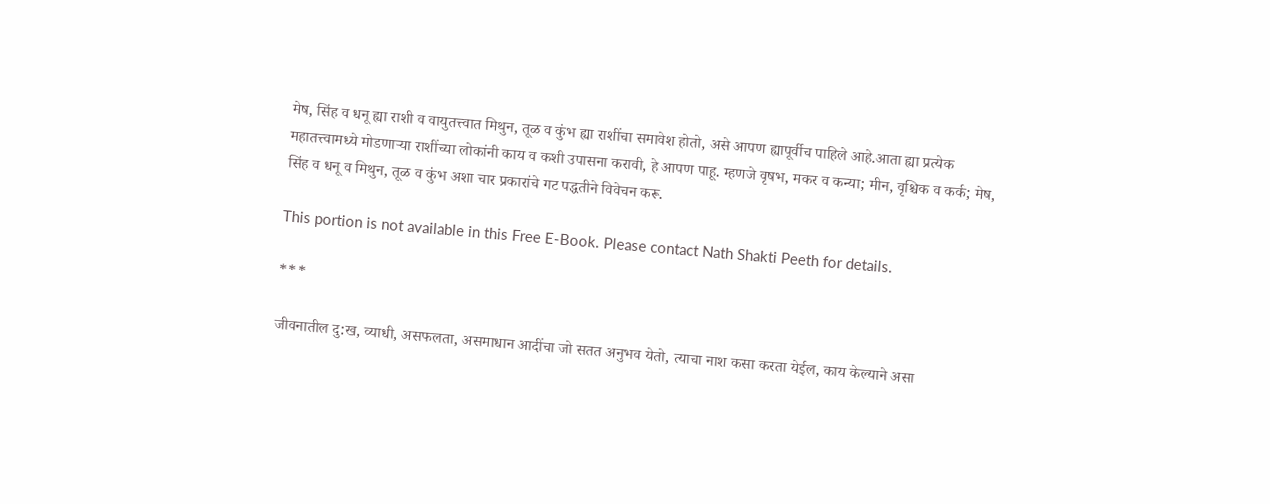मेष, सिंह व धनू ह्या राशी व वायुतत्त्वात मिथुन, तूळ व कुंभ ह्या राशींचा समावेश होतो, असे आपण ह्यापूर्वीच पाहिले आहे.आता ह्या प्रत्येक महातत्त्वामध्ये मोडणार्‍या राशींच्या लोकांनी काय व कशी उपासना करावी, हे आपण पाहू. म्हणजे वृषभ, मकर व कन्या; मीन, वृश्चिक व कर्क; मेष, सिंह व धनू व मिथुन, तूळ व कुंभ अशा चार प्रकारांचे गट पद्धतीने विवेचन करू.

This portion is not available in this Free E-Book. Please contact Nath Shakti Peeth for details.

***

जीवनातील दु:ख, व्याधी, असफलता, असमाधान आदींचा जो सतत अनुभव येतो, त्याचा नाश कसा करता येईल, काय केल्याने असा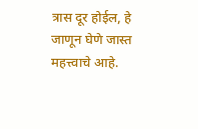त्रास दूर होईल, हे जाणून घेणे जास्त महत्त्वाचे आहे.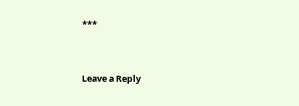***


Leave a Reply